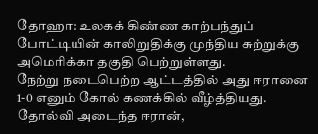தோஹா: உலகக் கிண்ண காற்பந்துப் போட்டியின் காலிறுதிக்கு முந்திய சுற்றுக்கு அமெரிக்கா தகுதி பெற்றுள்ளது.
நேற்று நடைபெற்ற ஆட்டத்தில் அது ஈரானை 1-0 எனும் கோல் கணக்கில் வீழ்த்தியது. தோல்வி அடைந்த ஈரான்,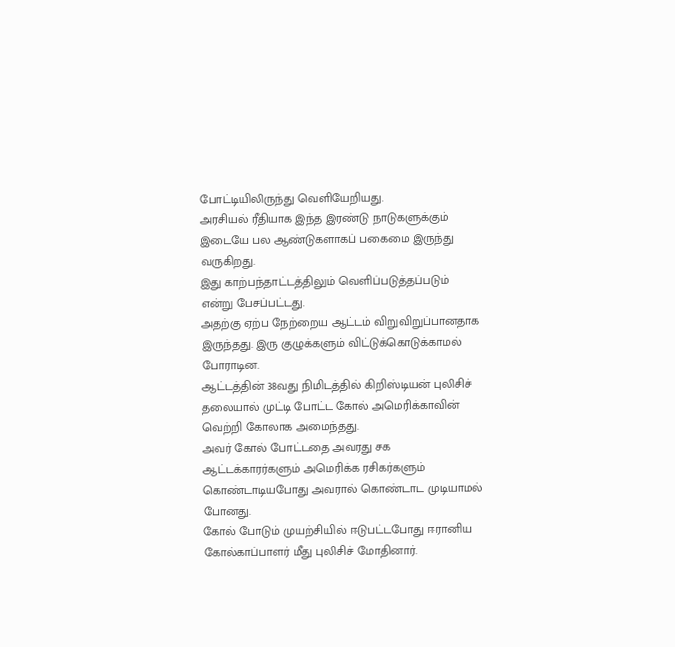போட்டியிலிருந்து வெளியேறியது.
அரசியல் ரீதியாக இந்த இரண்டு நாடுகளுக்கும் இடையே பல ஆண்டுகளாகப் பகைமை இருந்து வருகிறது.
இது காற்பந்தாட்டத்திலும் வெளிப்படுத்தப்படும் என்று பேசப்பட்டது.
அதற்கு ஏற்ப நேற்றைய ஆட்டம் விறுவிறுப்பானதாக இருந்தது. இரு குழுக்களும் விட்டுக்கொடுக்காமல் போராடின.
ஆட்டத்தின் 38வது நிமிடத்தில் கிறிஸ்டியன் புலிசிச் தலையால் முட்டி போட்ட கோல் அமெரிக்காவின் வெற்றி கோலாக அமைந்தது.
அவர் கோல் போட்டதை அவரது சக ஆட்டக்காரர்களும் அமெரிக்க ரசிகர்களும் கொண்டாடியபோது அவரால் கொண்டாட முடியாமல் போனது.
கோல் போடும் முயற்சியில் ஈடுபட்டபோது ஈரானிய கோல்காப்பாளர் மீது புலிசிச் மோதினார்.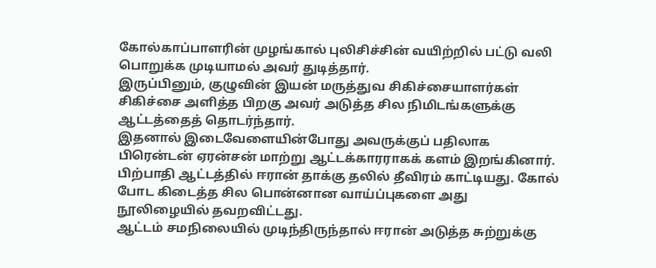கோல்காப்பாளரின் முழங்கால் புலிசிச்சின் வயிற்றில் பட்டு வலி பொறுக்க முடியாமல் அவர் துடித்தார்.
இருப்பினும், குழுவின் இயன் மருத்துவ சிகிச்சையாளர்கள் சிகிச்சை அளித்த பிறகு அவர் அடுத்த சில நிமிடங்களுக்கு ஆட்டத்தைத் தொடர்ந்தார்.
இதனால் இடைவேளையின்போது அவருக்குப் பதிலாக பிரென்டன் ஏரன்சன் மாற்று ஆட்டக்காரராகக் களம் இறங்கினார்.
பிற்பாதி ஆட்டத்தில் ஈரான் தாக்கு தலில் தீவிரம் காட்டியது. கோல் போட கிடைத்த சில பொன்னான வாய்ப்புகளை அது நூலிழையில் தவறவிட்டது.
ஆட்டம் சமநிலையில் முடிந்திருந்தால் ஈரான் அடுத்த சுற்றுக்கு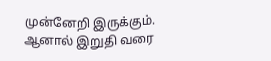முன்னேறி இருக்கும்.
ஆனால் இறுதி வரை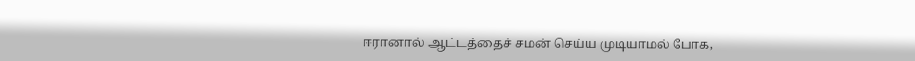ஈரானால் ஆட்டத்தைச் சமன் செய்ய முடியாமல் போக,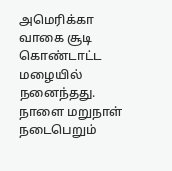அமெரிக்கா வாகை சூடி கொண்டாட்ட மழையில் நனைந்தது.
நாளை மறுநாள் நடைபெறும்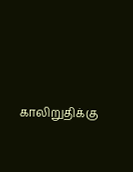காலிறுதிக்கு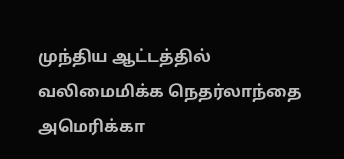முந்திய ஆட்டத்தில் வலிமைமிக்க நெதர்லாந்தை அமெரிக்கா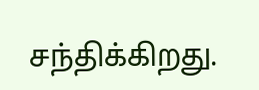சந்திக்கிறது.